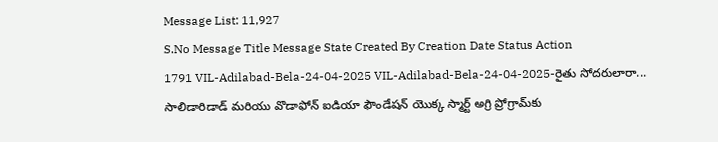Message List: 11,927
S.No Message Title Message State Created By Creation Date Status Action
1791 VIL-Adilabad-Bela-24-04-2025 VIL-Adilabad-Bela-24-04-2025-రైతు సోదరులారా... సాలిడారిడాడ్ మరియు వొడాఫోన్ ఐడియా ఫౌండేషన్ యొక్క స్మార్ట్ అగ్రి ప్రోగ్రామ్‌కు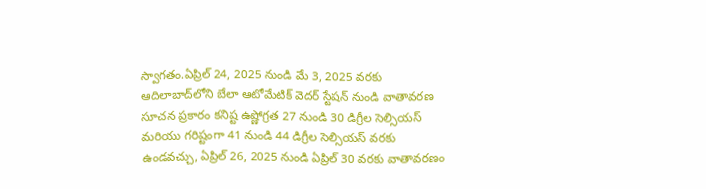స్వాగతం.ఏప్రిల్ 24, 2025 నుండి మే 3, 2025 వరకు ఆదిలాబాద్‌లోని బేలా ఆటోమేటిక్ వెదర్ స్టేషన్ నుండి వాతావరణ సూచన ప్రకారం కనిష్ట ఉష్ణోగ్రత 27 నుండి 30 డిగ్రీల సెల్సియస్ మరియు గరిష్టంగా 41 నుండి 44 డిగ్రీల సెల్సియస్ వరకు ఉండవచ్చు, ఏప్రిల్ 26, 2025 నుండి ఏప్రిల్ 30 వరకు వాతావరణం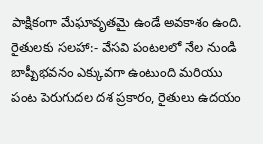పాక్షికంగా మేఘావృతమై ఉండే అవకాశం ఉంది. రైతులకు సలహా:- వేసవి పంటలలో నేల నుండి బాష్పీభవనం ఎక్కువగా ఉంటుంది మరియు పంట పెరుగుదల దశ ప్రకారం, రైతులు ఉదయం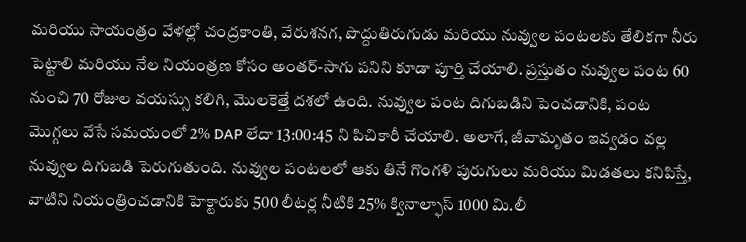మరియు సాయంత్రం వేళల్లో చంద్రకాంతి, వేరుశనగ, పొద్దుతిరుగుడు మరియు నువ్వుల పంటలకు తేలికగా నీరు పెట్టాలి మరియు నేల నియంత్రణ కోసం అంతర్-సాగు పనిని కూడా పూర్తి చేయాలి. ప్రస్తుతం నువ్వుల పంట 60 నుంచి 70 రోజుల వయస్సు కలిగి, మొలకెత్తే దశలో ఉంది. నువ్వుల పంట దిగుబడిని పెంచడానికి, పంట మొగ్గలు వేసే సమయంలో 2% DAP లేదా 13:00:45 ని పిచికారీ చేయాలి. అలాగే, జీవామృతం ఇవ్వడం వల్ల నువ్వుల దిగుబడి పెరుగుతుంది. నువ్వుల పంటలలో ఆకు తినే గొంగళి పురుగులు మరియు మిడతలు కనిపిస్తే, వాటిని నియంత్రించడానికి హెక్టారుకు 500 లీటర్ల నీటికి 25% క్వినాల్ఫాస్ 1000 మి.లీ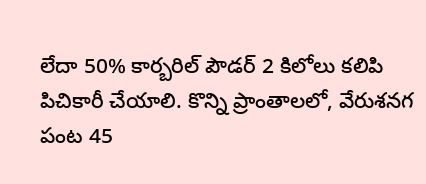లేదా 50% కార్బరిల్ పౌడర్ 2 కిలోలు కలిపి పిచికారీ చేయాలి. కొన్ని ప్రాంతాలలో, వేరుశనగ పంట 45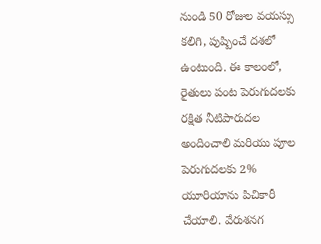నుండి 50 రోజుల వయస్సు కలిగి, పుష్పించే దశలో ఉంటుంది. ఈ కాలంలో, రైతులు పంట పెరుగుదలకు రక్షిత నీటిపారుదల అందించాలి మరియు పూల పెరుగుదలకు 2% యూరియాను పిచికారీ చేయాలి. వేరుశనగ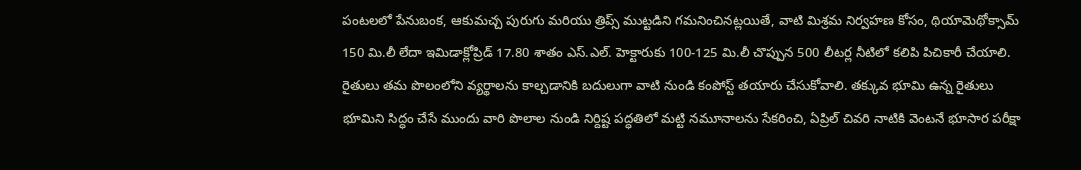పంటలలో పేనుబంక, ఆకుమచ్చ పురుగు మరియు త్రిప్స్ ముట్టడిని గమనించినట్లయితే, వాటి మిశ్రమ నిర్వహణ కోసం, థియామెథోక్సామ్ 150 మి.లీ లేదా ఇమిడాక్లోప్రిడ్ 17.80 శాతం ఎస్.ఎల్. హెక్టారుకు 100-125 మి.లీ చొప్పున 500 లీటర్ల నీటిలో కలిపి పిచికారీ చేయాలి. రైతులు తమ పొలంలోని వ్యర్థాలను కాల్చడానికి బదులుగా వాటి నుండి కంపోస్ట్ తయారు చేసుకోవాలి. తక్కువ భూమి ఉన్న రైతులు భూమిని సిద్ధం చేసే ముందు వారి పొలాల నుండి నిర్దిష్ట పద్ధతిలో మట్టి నమూనాలను సేకరించి, ఏప్రిల్ చివరి నాటికి వెంటనే భూసార పరీక్షా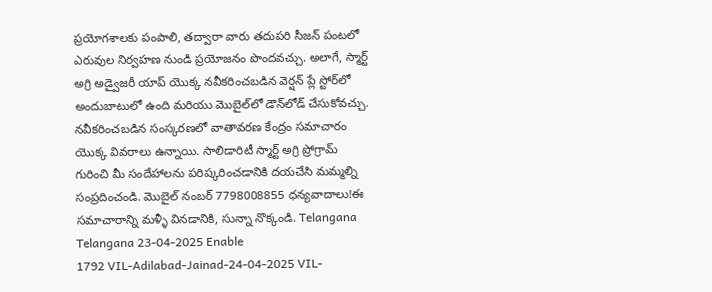ప్రయోగశాలకు పంపాలి, తద్వారా వారు తదుపరి సీజన్ పంటలో ఎరువుల నిర్వహణ నుండి ప్రయోజనం పొందవచ్చు. అలాగే, స్మార్ట్ అగ్రి అడ్వైజరీ యాప్ యొక్క నవీకరించబడిన వెర్షన్ ప్లే స్టోర్‌లో అందుబాటులో ఉంది మరియు మొబైల్‌లో డౌన్‌లోడ్ చేసుకోవచ్చు. నవీకరించబడిన సంస్కరణలో వాతావరణ కేంద్రం సమాచారం యొక్క వివరాలు ఉన్నాయి. సాలిడారిటీ స్మార్ట్ అగ్రి ప్రోగ్రామ్ గురించి మీ సందేహాలను పరిష్కరించడానికి దయచేసి మమ్మల్ని సంప్రదించండి. మొబైల్ నంబర్ 7798008855 ధన్యవాదాలు!ఈ సమాచారాన్ని మళ్ళీ వినడానికి, సున్నా నొక్కండి. Telangana Telangana 23-04-2025 Enable
1792 VIL-Adilabad-Jainad-24-04-2025 VIL-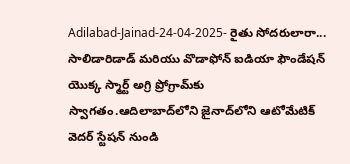Adilabad-Jainad-24-04-2025- రైతు సోదరులారా... సాలిడారిడాడ్ మరియు వొడాఫోన్ ఐడియా ఫౌండేషన్ యొక్క స్మార్ట్ అగ్రి ప్రోగ్రామ్‌కు స్వాగతం.ఆదిలాబాద్‌లోని జైనాద్‌లోని ఆటోమేటిక్ వెదర్ స్టేషన్ నుండి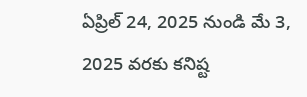ఏప్రిల్ 24, 2025 నుండి మే 3, 2025 వరకు కనిష్ట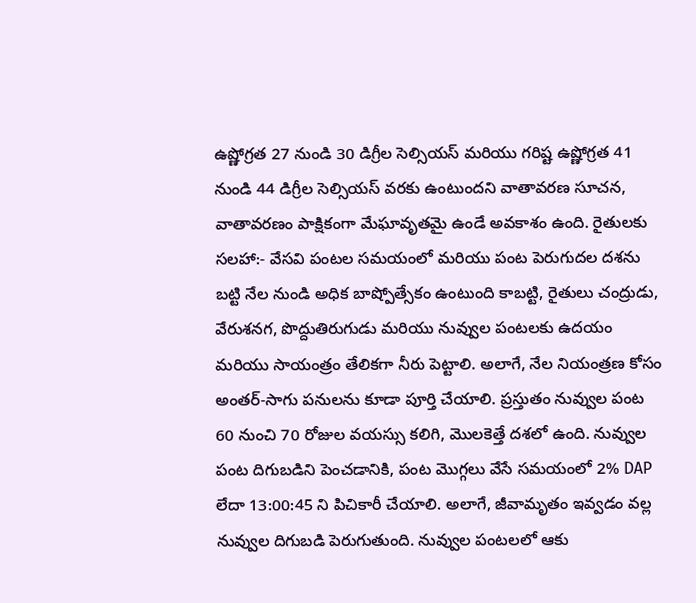ఉష్ణోగ్రత 27 నుండి 30 డిగ్రీల సెల్సియస్ మరియు గరిష్ట ఉష్ణోగ్రత 41 నుండి 44 డిగ్రీల సెల్సియస్ వరకు ఉంటుందని వాతావరణ సూచన, వాతావరణం పాక్షికంగా మేఘావృతమై ఉండే అవకాశం ఉంది. రైతులకు సలహా:- వేసవి పంటల సమయంలో మరియు పంట పెరుగుదల దశను బట్టి నేల నుండి అధిక బాష్పోత్సేకం ఉంటుంది కాబట్టి, రైతులు చంద్రుడు, వేరుశనగ, పొద్దుతిరుగుడు మరియు నువ్వుల పంటలకు ఉదయం మరియు సాయంత్రం తేలికగా నీరు పెట్టాలి. అలాగే, నేల నియంత్రణ కోసం అంతర్-సాగు పనులను కూడా పూర్తి చేయాలి. ప్రస్తుతం నువ్వుల పంట 60 నుంచి 70 రోజుల వయస్సు కలిగి, మొలకెత్తే దశలో ఉంది. నువ్వుల పంట దిగుబడిని పెంచడానికి, పంట మొగ్గలు వేసే సమయంలో 2% DAP లేదా 13:00:45 ని పిచికారీ చేయాలి. అలాగే, జీవామృతం ఇవ్వడం వల్ల నువ్వుల దిగుబడి పెరుగుతుంది. నువ్వుల పంటలలో ఆకు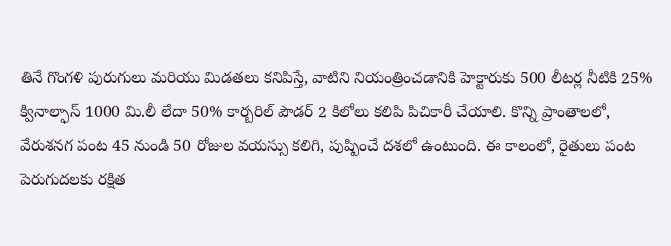తినే గొంగళి పురుగులు మరియు మిడతలు కనిపిస్తే, వాటిని నియంత్రించడానికి హెక్టారుకు 500 లీటర్ల నీటికి 25% క్వినాల్ఫాస్ 1000 మి.లీ లేదా 50% కార్బరిల్ పౌడర్ 2 కిలోలు కలిపి పిచికారీ చేయాలి. కొన్ని ప్రాంతాలలో, వేరుశనగ పంట 45 నుండి 50 రోజుల వయస్సు కలిగి, పుష్పించే దశలో ఉంటుంది. ఈ కాలంలో, రైతులు పంట పెరుగుదలకు రక్షిత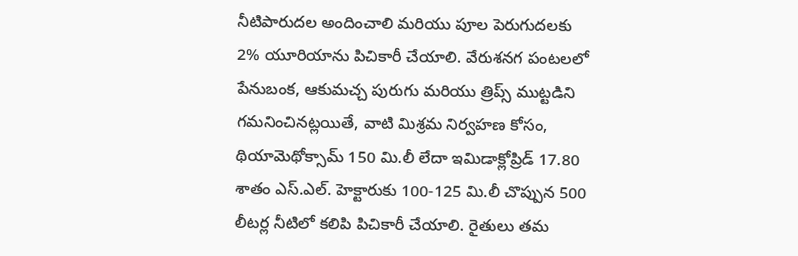నీటిపారుదల అందించాలి మరియు పూల పెరుగుదలకు 2% యూరియాను పిచికారీ చేయాలి. వేరుశనగ పంటలలో పేనుబంక, ఆకుమచ్చ పురుగు మరియు త్రిప్స్ ముట్టడిని గమనించినట్లయితే, వాటి మిశ్రమ నిర్వహణ కోసం, థియామెథోక్సామ్ 150 మి.లీ లేదా ఇమిడాక్లోప్రిడ్ 17.80 శాతం ఎస్.ఎల్. హెక్టారుకు 100-125 మి.లీ చొప్పున 500 లీటర్ల నీటిలో కలిపి పిచికారీ చేయాలి. రైతులు తమ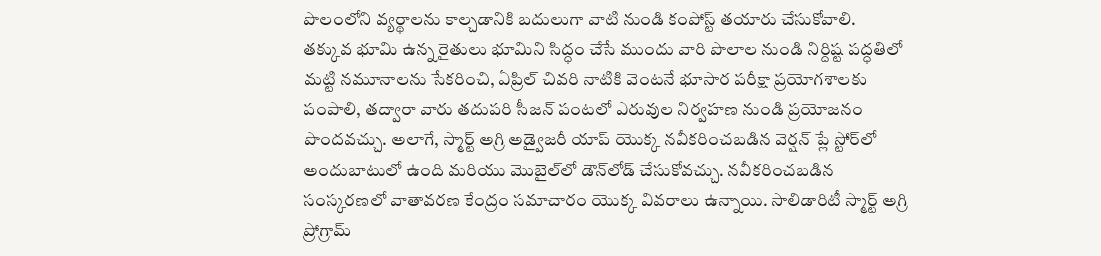పొలంలోని వ్యర్థాలను కాల్చడానికి బదులుగా వాటి నుండి కంపోస్ట్ తయారు చేసుకోవాలి. తక్కువ భూమి ఉన్న రైతులు భూమిని సిద్ధం చేసే ముందు వారి పొలాల నుండి నిర్దిష్ట పద్ధతిలో మట్టి నమూనాలను సేకరించి, ఏప్రిల్ చివరి నాటికి వెంటనే భూసార పరీక్షా ప్రయోగశాలకు పంపాలి, తద్వారా వారు తదుపరి సీజన్ పంటలో ఎరువుల నిర్వహణ నుండి ప్రయోజనం పొందవచ్చు. అలాగే, స్మార్ట్ అగ్రి అడ్వైజరీ యాప్ యొక్క నవీకరించబడిన వెర్షన్ ప్లే స్టోర్‌లో అందుబాటులో ఉంది మరియు మొబైల్‌లో డౌన్‌లోడ్ చేసుకోవచ్చు. నవీకరించబడిన సంస్కరణలో వాతావరణ కేంద్రం సమాచారం యొక్క వివరాలు ఉన్నాయి. సాలిడారిటీ స్మార్ట్ అగ్రి ప్రోగ్రామ్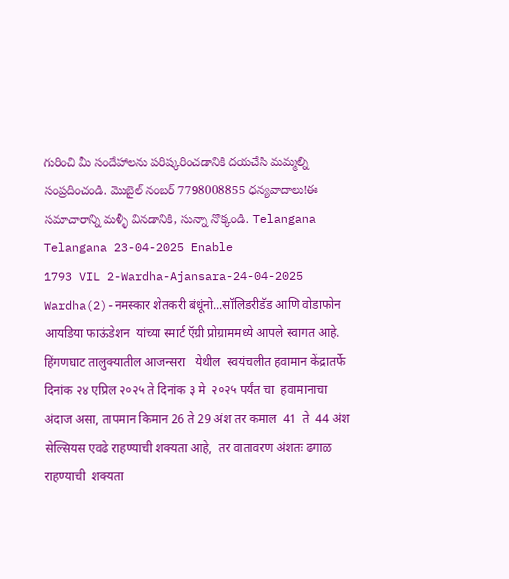గురించి మీ సందేహాలను పరిష్కరించడానికి దయచేసి మమ్మల్ని సంప్రదించండి. మొబైల్ నంబర్ 7798008855 ధన్యవాదాలు!ఈ సమాచారాన్ని మళ్ళీ వినడానికి, సున్నా నొక్కండి. Telangana Telangana 23-04-2025 Enable
1793 VIL 2-Wardha-Ajansara-24-04-2025 Wardha(2)-नमस्कार शेतकरी बंधूंनो...सॉलिडरीडॅड आणि वोडाफोन आयडिया फाऊंडेशन  यांच्या स्मार्ट ऍग्री प्रोग्राममध्ये आपले स्वागत आहे. हिंगणघाट तालुक्यातील आजन्सरा   येथील  स्वयंचलीत हवामान केंद्रातर्फे दिनांक २४ एप्रिल २०२५ ते दिनांक ३ मे  २०२५ पर्यंत चा  हवामानाचा अंदाज असा, तापमान किमान 26 ते 29 अंश तर कमाल  41  ते  44 अंश सेल्सियस एवढे राहण्याची शक्यता आहे,  तर वातावरण अंशतः ढगाळ राहण्याची  शक्यता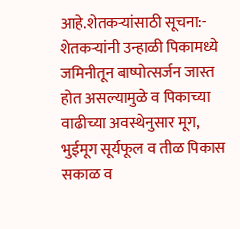आहे.शेतकऱ्यांसाठी सूचना:-  शेतकऱ्यांनी उन्हाळी पिकामध्ये जमिनीतून बाष्पोत्सर्जन जास्त होत असल्यामुळे व पिकाच्या वाढीच्या अवस्थेनुसार मूग, भुईमूग सूर्यफूल व तीळ पिकास सकाळ व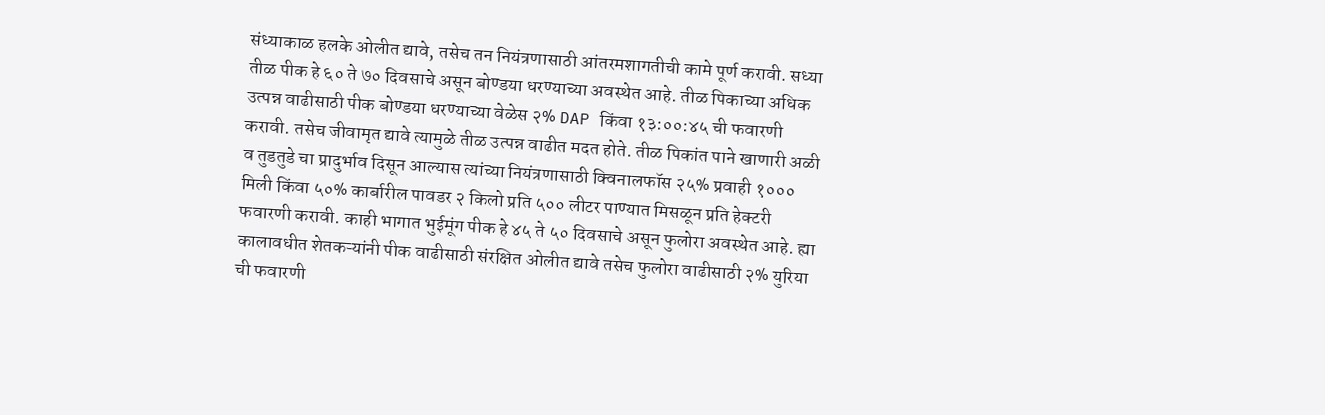संध्याकाळ हलके ओलीत द्यावे, तसेच तन नियंत्रणासाठी आंतरमशागतीची कामे पूर्ण करावी. सध्या तीळ पीक हे ६० ते ७० दिवसाचे असून बोण्डया धरण्याच्या अवस्थेत आहे. तीळ पिकाच्या अधिक उत्पन्न वाढीसाठी पीक बोण्डया धरण्याच्या वेळेस २% DAP किंवा १३:००:४५ ची फवारणी करावी. तसेच जीवामृत द्यावे त्यामुळे तीळ उत्पन्न वाढीत मदत होते. तीळ पिकांत पाने खाणारी अळी व तुडतुडे चा प्रादुर्भाव दिसून आल्यास त्यांच्या नियंत्रणासाठी क्विनालफॉस २५% प्रवाही १००० मिली किंवा ५०% कार्बारील पावडर २ किलो प्रति ५०० लीटर पाण्यात मिसळून प्रति हेक्टरी फवारणी करावी. काही भागात भुईमूंग पीक हे ४५ ते ५० दिवसाचे असून फुलोरा अवस्थेत आहे. ह्या कालावधीत शेतकऱ्यांनी पीक वाढीसाठी संरक्षित ओलीत द्यावे तसेच फुलोरा वाढीसाठी २% युरिया ची फवारणी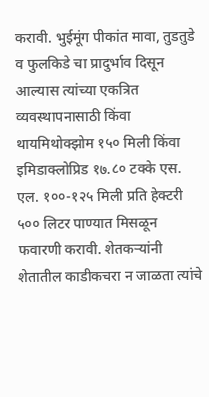करावी. भुईमूंग पीकांत मावा, तुडतुडे व फुलकिडे चा प्रादुर्भाव दिसून आल्यास त्यांच्या एकत्रित व्यवस्थापनासाठी किंवा थायमिथोक्झोम १५० मिली किंवा इमिडाक्लोप्रिड १७.८० टक्के एस. एल. १००-१२५ मिली प्रति हेक्टरी ५०० लिटर पाण्यात मिसळून फवारणी करावी. शेतकऱ्यांनी शेतातील काडीकचरा न जाळता त्यांचे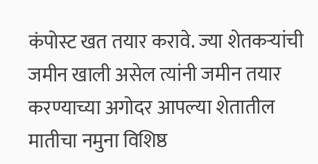कंपोस्ट खत तयार करावे. ज्या शेतकऱ्यांची जमीन खाली असेल त्यांनी जमीन तयार करण्याच्या अगोदर आपल्या शेतातील मातीचा नमुना विशिष्ठ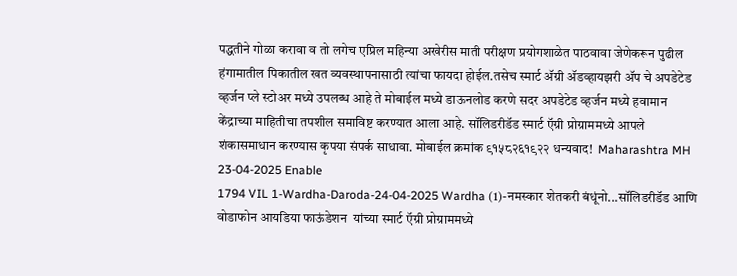पद्धतीने गोळा करावा व तो लगेच एप्रिल महिन्या अखेरीस माती परीक्षण प्रयोगशाळेत पाठवावा जेणेकरून पुढील हंगामातील पिकातील खत व्यवस्थापनासाठी त्यांचा फायदा होईल.तसेच स्मार्ट ॲग्री ॲडव्हायझरी ॲप चे अपडेटेड व्हर्जन प्ले स्टोअर मध्ये उपलब्ध आहे ते मोबाईल मध्ये डाऊनलोड करणे सदर अपडेटेड व्हर्जन मध्ये हवामान केंद्राच्या माहितीचा तपशील समाविष्ट करण्यात आला आहे. सॉलिडरीडॅड स्मार्ट ऍग्री प्रोग्राममध्ये आपले शंकासमाधान करण्यास कृपया संपर्क साधावा. मोबाईल क्रमांक ९१५८२६१९२२ धन्यवाद!  Maharashtra MH 23-04-2025 Enable
1794 VIL 1-Wardha-Daroda-24-04-2025 Wardha (1)-नमस्कार शेतकरी बंधूंनो...सॉलिडरीडॅड आणि वोडाफोन आयडिया फाऊंडेशन  यांच्या स्मार्ट ऍग्री प्रोग्राममध्ये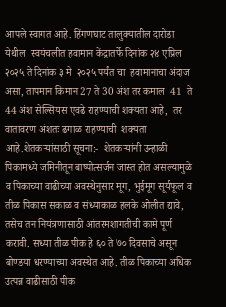आपले स्वागत आहे. हिंगणघाट तालुक्यातील दारोडा  येथील  स्वयंचलीत हवामान केंद्रातर्फे दिनांक २४ एप्रिल २०२५ ते दिनांक ३ मे  २०२५ पर्यंत चा  हवामानाचा अंदाज असा, तापमान किमान 27 ते 30 अंश तर कमाल  41  ते  44 अंश सेल्सियस एवढे राहण्याची शक्यता आहे,  तर वातावरण अंशतः ढगाळ राहण्याची  शक्यता आहे.शेतकऱ्यांसाठी सूचना:-  शेतकऱ्यांनी उन्हाळी पिकामध्ये जमिनीतून बाष्पोत्सर्जन जास्त होत असल्यामुळे व पिकाच्या वाढीच्या अवस्थेनुसार मूग, भुईमूग सूर्यफूल व तीळ पिकास सकाळ व संध्याकाळ हलके ओलीत द्यावे, तसेच तन नियंत्रणासाठी आंतरमशागतीची कामे पूर्ण करावी. सध्या तीळ पीक हे ६० ते ७० दिवसाचे असून बोण्डया धरण्याच्या अवस्थेत आहे. तीळ पिकाच्या अधिक उत्पन्न वाढीसाठी पीक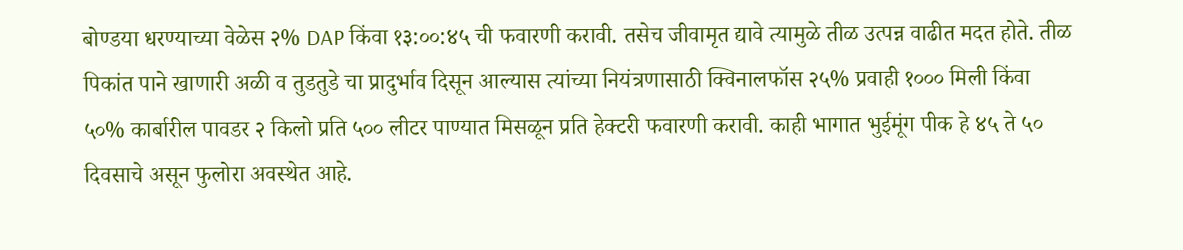बोण्डया धरण्याच्या वेळेस २% DAP किंवा १३:००:४५ ची फवारणी करावी. तसेच जीवामृत द्यावे त्यामुळे तीळ उत्पन्न वाढीत मदत होते. तीळ पिकांत पाने खाणारी अळी व तुडतुडे चा प्रादुर्भाव दिसून आल्यास त्यांच्या नियंत्रणासाठी क्विनालफॉस २५% प्रवाही १००० मिली किंवा ५०% कार्बारील पावडर २ किलो प्रति ५०० लीटर पाण्यात मिसळून प्रति हेक्टरी फवारणी करावी. काही भागात भुईमूंग पीक हे ४५ ते ५० दिवसाचे असून फुलोरा अवस्थेत आहे.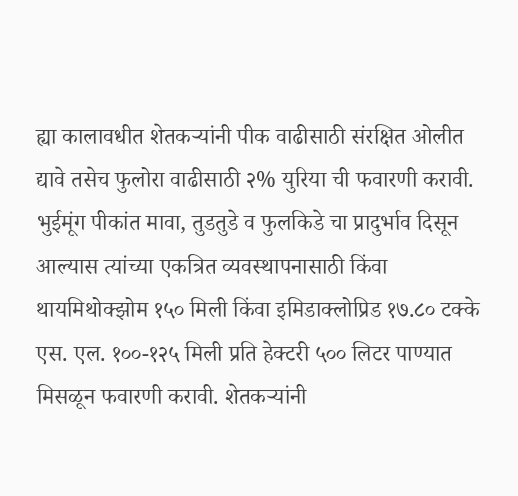ह्या कालावधीत शेतकऱ्यांनी पीक वाढीसाठी संरक्षित ओलीत द्यावे तसेच फुलोरा वाढीसाठी २% युरिया ची फवारणी करावी. भुईमूंग पीकांत मावा, तुडतुडे व फुलकिडे चा प्रादुर्भाव दिसून आल्यास त्यांच्या एकत्रित व्यवस्थापनासाठी किंवा थायमिथोक्झोम १५० मिली किंवा इमिडाक्लोप्रिड १७.८० टक्के एस. एल. १००-१२५ मिली प्रति हेक्टरी ५०० लिटर पाण्यात मिसळून फवारणी करावी. शेतकऱ्यांनी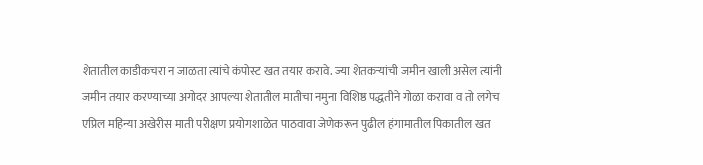शेतातील काडीकचरा न जाळता त्यांचे कंपोस्ट खत तयार करावे. ज्या शेतकऱ्यांची जमीन खाली असेल त्यांनी जमीन तयार करण्याच्या अगोदर आपल्या शेतातील मातीचा नमुना विशिष्ठ पद्धतीने गोळा करावा व तो लगेच एप्रिल महिन्या अखेरीस माती परीक्षण प्रयोगशाळेत पाठवावा जेणेकरून पुढील हंगामातील पिकातील खत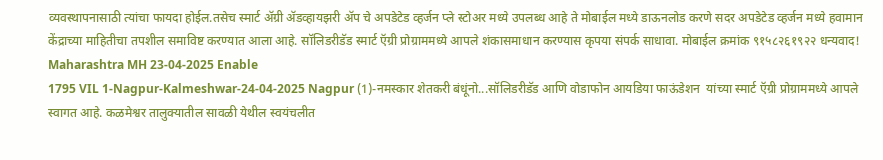व्यवस्थापनासाठी त्यांचा फायदा होईल.तसेच स्मार्ट ॲग्री ॲडव्हायझरी ॲप चे अपडेटेड व्हर्जन प्ले स्टोअर मध्ये उपलब्ध आहे ते मोबाईल मध्ये डाऊनलोड करणे सदर अपडेटेड व्हर्जन मध्ये हवामान केंद्राच्या माहितीचा तपशील समाविष्ट करण्यात आला आहे. सॉलिडरीडॅड स्मार्ट ऍग्री प्रोग्राममध्ये आपले शंकासमाधान करण्यास कृपया संपर्क साधावा. मोबाईल क्रमांक ९१५८२६१९२२ धन्यवाद!  Maharashtra MH 23-04-2025 Enable
1795 VIL 1-Nagpur-Kalmeshwar-24-04-2025 Nagpur (1)-नमस्कार शेतकरी बंधूंनो...सॉलिडरीडॅड आणि वोडाफोन आयडिया फाऊंडेशन  यांच्या स्मार्ट ऍग्री प्रोग्राममध्ये आपले स्वागत आहे. कळमेश्वर तालुक्यातील सावळी येथील स्वयंचलीत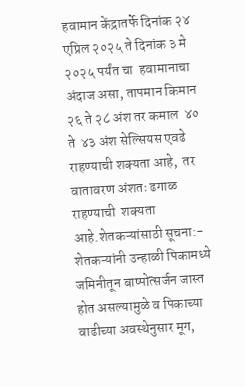हवामान केंद्रातर्फे दिनांक २४ एप्रिल २०२५ ते दिनांक ३ मे  २०२५ पर्यंत चा  हवामानाचा अंदाज असा, तापमान किमान २६ ते २८ अंश तर कमाल  ४०  ते  ४३ अंश सेल्सियस एवढे राहण्याची शक्यता आहे,  तर वातावरण अंशतः ढगाळ राहण्याची  शक्यता आहे.शेतकऱ्यांसाठी सूचना:-  शेतकऱ्यांनी उन्हाळी पिकामध्ये जमिनीतून बाष्पोत्सर्जन जास्त होत असल्यामुळे व पिकाच्या वाढीच्या अवस्थेनुसार मूग,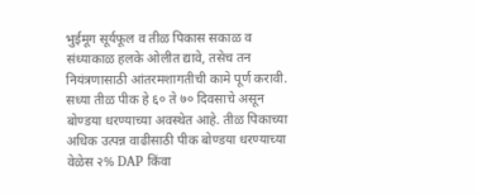भुईमूग सूर्यफूल व तीळ पिकास सकाळ व संध्याकाळ हलके ओलीत द्यावे, तसेच तन नियंत्रणासाठी आंतरमशागतीची कामे पूर्ण करावी. सध्या तीळ पीक हे ६० ते ७० दिवसाचे असून बोण्डया धरण्याच्या अवस्थेत आहे. तीळ पिकाच्या अधिक उत्पन्न वाढीसाठी पीक बोण्डया धरण्याच्या वेळेस २% DAP किंवा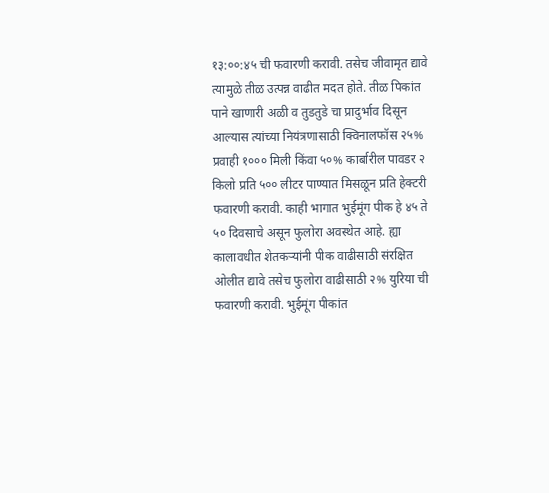१३:००:४५ ची फवारणी करावी. तसेच जीवामृत द्यावे त्यामुळे तीळ उत्पन्न वाढीत मदत होते. तीळ पिकांत पाने खाणारी अळी व तुडतुडे चा प्रादुर्भाव दिसून आल्यास त्यांच्या नियंत्रणासाठी क्विनालफॉस २५% प्रवाही १००० मिली किंवा ५०% कार्बारील पावडर २ किलो प्रति ५०० लीटर पाण्यात मिसळून प्रति हेक्टरी फवारणी करावी. काही भागात भुईमूंग पीक हे ४५ ते ५० दिवसाचे असून फुलोरा अवस्थेत आहे. ह्या कालावधीत शेतकऱ्यांनी पीक वाढीसाठी संरक्षित ओलीत द्यावे तसेच फुलोरा वाढीसाठी २% युरिया ची फवारणी करावी. भुईमूंग पीकांत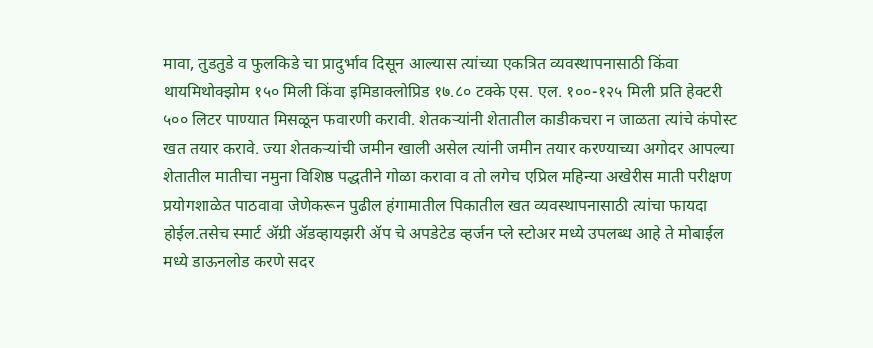मावा, तुडतुडे व फुलकिडे चा प्रादुर्भाव दिसून आल्यास त्यांच्या एकत्रित व्यवस्थापनासाठी किंवा थायमिथोक्झोम १५० मिली किंवा इमिडाक्लोप्रिड १७.८० टक्के एस. एल. १००-१२५ मिली प्रति हेक्टरी ५०० लिटर पाण्यात मिसळून फवारणी करावी. शेतकऱ्यांनी शेतातील काडीकचरा न जाळता त्यांचे कंपोस्ट खत तयार करावे. ज्या शेतकऱ्यांची जमीन खाली असेल त्यांनी जमीन तयार करण्याच्या अगोदर आपल्या शेतातील मातीचा नमुना विशिष्ठ पद्धतीने गोळा करावा व तो लगेच एप्रिल महिन्या अखेरीस माती परीक्षण प्रयोगशाळेत पाठवावा जेणेकरून पुढील हंगामातील पिकातील खत व्यवस्थापनासाठी त्यांचा फायदा होईल.तसेच स्मार्ट ॲग्री ॲडव्हायझरी ॲप चे अपडेटेड व्हर्जन प्ले स्टोअर मध्ये उपलब्ध आहे ते मोबाईल मध्ये डाऊनलोड करणे सदर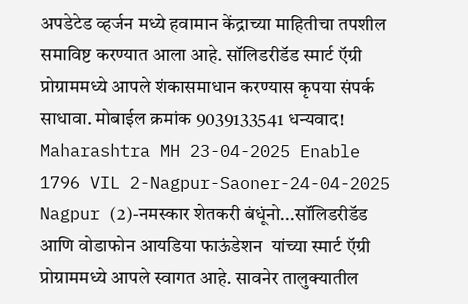अपडेटेड व्हर्जन मध्ये हवामान केंद्राच्या माहितीचा तपशील समाविष्ट करण्यात आला आहे. सॉलिडरीडॅड स्मार्ट ऍग्री प्रोग्राममध्ये आपले शंकासमाधान करण्यास कृपया संपर्क साधावा. मोबाईल क्रमांक 9039133541 धन्यवाद!  Maharashtra MH 23-04-2025 Enable
1796 VIL 2-Nagpur-Saoner-24-04-2025 Nagpur (2)-नमस्कार शेतकरी बंधूंनो...सॉलिडरीडॅड आणि वोडाफोन आयडिया फाऊंडेशन  यांच्या स्मार्ट ऍग्री प्रोग्राममध्ये आपले स्वागत आहे. सावनेर तालुक्यातील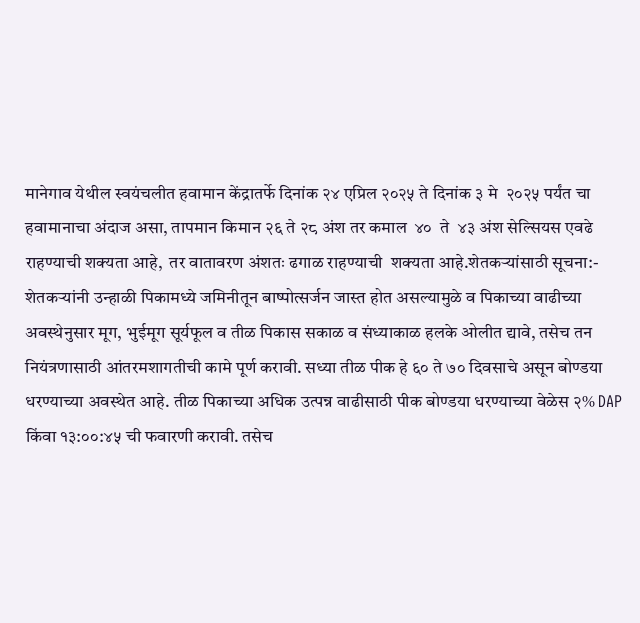मानेगाव येथील स्वयंचलीत हवामान केंद्रातर्फे दिनांक २४ एप्रिल २०२५ ते दिनांक ३ मे  २०२५ पर्यंत चा  हवामानाचा अंदाज असा, तापमान किमान २६ ते २८ अंश तर कमाल  ४०  ते  ४३ अंश सेल्सियस एवढे राहण्याची शक्यता आहे,  तर वातावरण अंशतः ढगाळ राहण्याची  शक्यता आहे.शेतकऱ्यांसाठी सूचना:-  शेतकऱ्यांनी उन्हाळी पिकामध्ये जमिनीतून बाष्पोत्सर्जन जास्त होत असल्यामुळे व पिकाच्या वाढीच्या अवस्थेनुसार मूग, भुईमूग सूर्यफूल व तीळ पिकास सकाळ व संध्याकाळ हलके ओलीत द्यावे, तसेच तन नियंत्रणासाठी आंतरमशागतीची कामे पूर्ण करावी. सध्या तीळ पीक हे ६० ते ७० दिवसाचे असून बोण्डया धरण्याच्या अवस्थेत आहे. तीळ पिकाच्या अधिक उत्पन्न वाढीसाठी पीक बोण्डया धरण्याच्या वेळेस २% DAP किंवा १३:००:४५ ची फवारणी करावी. तसेच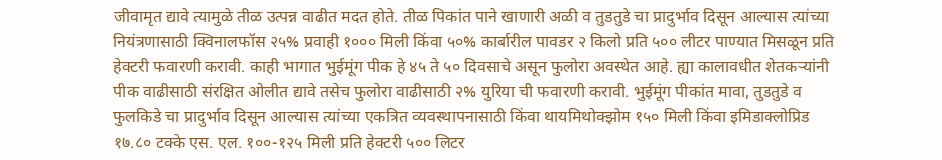जीवामृत द्यावे त्यामुळे तीळ उत्पन्न वाढीत मदत होते. तीळ पिकांत पाने खाणारी अळी व तुडतुडे चा प्रादुर्भाव दिसून आल्यास त्यांच्या नियंत्रणासाठी क्विनालफॉस २५% प्रवाही १००० मिली किंवा ५०% कार्बारील पावडर २ किलो प्रति ५०० लीटर पाण्यात मिसळून प्रति हेक्टरी फवारणी करावी. काही भागात भुईमूंग पीक हे ४५ ते ५० दिवसाचे असून फुलोरा अवस्थेत आहे. ह्या कालावधीत शेतकऱ्यांनी पीक वाढीसाठी संरक्षित ओलीत द्यावे तसेच फुलोरा वाढीसाठी २% युरिया ची फवारणी करावी. भुईमूंग पीकांत मावा, तुडतुडे व फुलकिडे चा प्रादुर्भाव दिसून आल्यास त्यांच्या एकत्रित व्यवस्थापनासाठी किंवा थायमिथोक्झोम १५० मिली किंवा इमिडाक्लोप्रिड १७.८० टक्के एस. एल. १००-१२५ मिली प्रति हेक्टरी ५०० लिटर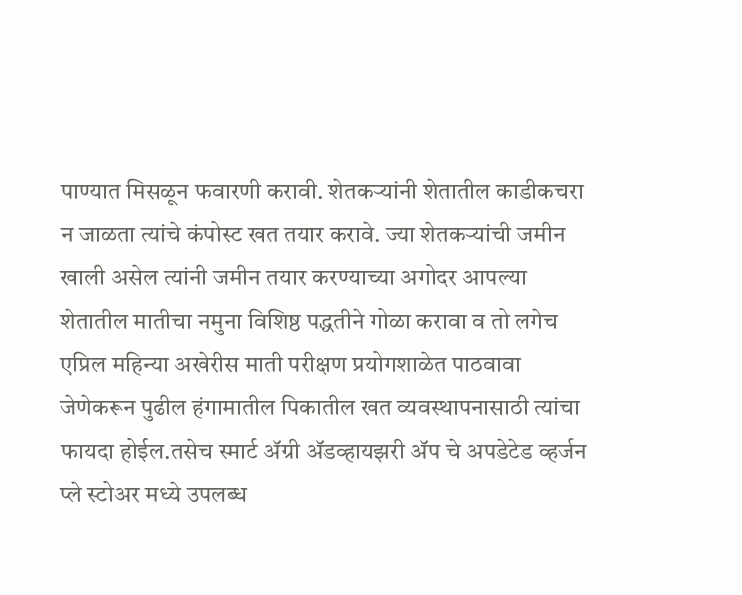पाण्यात मिसळून फवारणी करावी. शेतकऱ्यांनी शेतातील काडीकचरा न जाळता त्यांचे कंपोस्ट खत तयार करावे. ज्या शेतकऱ्यांची जमीन खाली असेल त्यांनी जमीन तयार करण्याच्या अगोदर आपल्या शेतातील मातीचा नमुना विशिष्ठ पद्धतीने गोळा करावा व तो लगेच एप्रिल महिन्या अखेरीस माती परीक्षण प्रयोगशाळेत पाठवावा जेणेकरून पुढील हंगामातील पिकातील खत व्यवस्थापनासाठी त्यांचा फायदा होईल.तसेच स्मार्ट ॲग्री ॲडव्हायझरी ॲप चे अपडेटेड व्हर्जन प्ले स्टोअर मध्ये उपलब्ध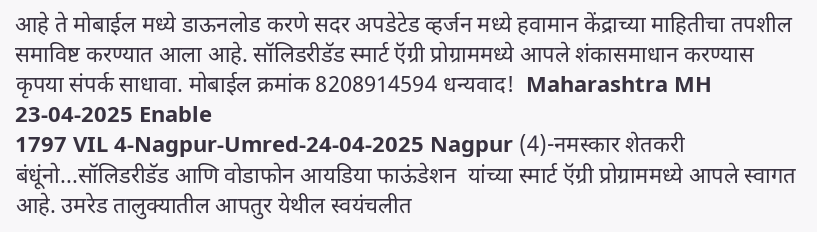आहे ते मोबाईल मध्ये डाऊनलोड करणे सदर अपडेटेड व्हर्जन मध्ये हवामान केंद्राच्या माहितीचा तपशील समाविष्ट करण्यात आला आहे. सॉलिडरीडॅड स्मार्ट ऍग्री प्रोग्राममध्ये आपले शंकासमाधान करण्यास कृपया संपर्क साधावा. मोबाईल क्रमांक 8208914594 धन्यवाद!  Maharashtra MH 23-04-2025 Enable
1797 VIL 4-Nagpur-Umred-24-04-2025 Nagpur (4)-नमस्कार शेतकरी बंधूंनो...सॉलिडरीडॅड आणि वोडाफोन आयडिया फाऊंडेशन  यांच्या स्मार्ट ऍग्री प्रोग्राममध्ये आपले स्वागत आहे. उमरेड तालुक्यातील आपतुर येथील स्वयंचलीत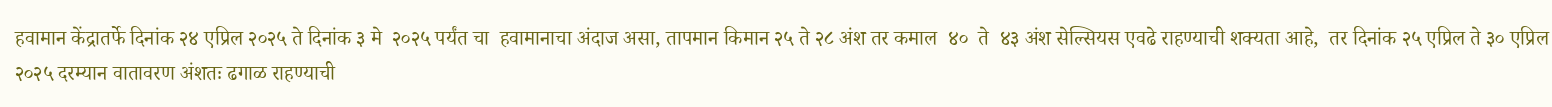हवामान केंद्रातर्फे दिनांक २४ एप्रिल २०२५ ते दिनांक ३ मे  २०२५ पर्यंत चा  हवामानाचा अंदाज असा, तापमान किमान २५ ते २८ अंश तर कमाल  ४०  ते  ४३ अंश सेल्सियस एवढे राहण्याची शक्यता आहे,  तर दिनांक २५ एप्रिल ते ३० एप्रिल २०२५ दरम्यान वातावरण अंशतः ढगाळ राहण्याची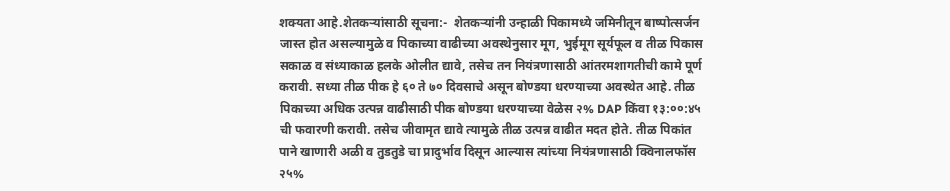शक्यता आहे.शेतकऱ्यांसाठी सूचना:-  शेतकऱ्यांनी उन्हाळी पिकामध्ये जमिनीतून बाष्पोत्सर्जन जास्त होत असल्यामुळे व पिकाच्या वाढीच्या अवस्थेनुसार मूग, भुईमूग सूर्यफूल व तीळ पिकास सकाळ व संध्याकाळ हलके ओलीत द्यावे, तसेच तन नियंत्रणासाठी आंतरमशागतीची कामे पूर्ण करावी. सध्या तीळ पीक हे ६० ते ७० दिवसाचे असून बोण्डया धरण्याच्या अवस्थेत आहे. तीळ पिकाच्या अधिक उत्पन्न वाढीसाठी पीक बोण्डया धरण्याच्या वेळेस २% DAP किंवा १३:००:४५ ची फवारणी करावी. तसेच जीवामृत द्यावे त्यामुळे तीळ उत्पन्न वाढीत मदत होते. तीळ पिकांत पाने खाणारी अळी व तुडतुडे चा प्रादुर्भाव दिसून आल्यास त्यांच्या नियंत्रणासाठी क्विनालफॉस २५%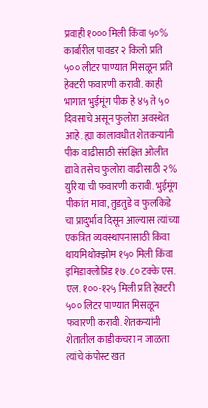प्रवाही १००० मिली किंवा ५०% कार्बारील पावडर २ किलो प्रति ५०० लीटर पाण्यात मिसळून प्रति हेक्टरी फवारणी करावी. काही भागात भुईमूंग पीक हे ४५ ते ५० दिवसाचे असून फुलोरा अवस्थेत आहे. ह्या कालावधीत शेतकऱ्यांनी पीक वाढीसाठी संरक्षित ओलीत द्यावे तसेच फुलोरा वाढीसाठी २% युरिया ची फवारणी करावी. भुईमूंग पीकांत मावा, तुडतुडे व फुलकिडे चा प्रादुर्भाव दिसून आल्यास त्यांच्या एकत्रित व्यवस्थापनासाठी किंवा थायमिथोक्झोम १५० मिली किंवा इमिडाक्लोप्रिड १७.८० टक्के एस. एल. १००-१२५ मिली प्रति हेक्टरी ५०० लिटर पाण्यात मिसळून फवारणी करावी. शेतकऱ्यांनी शेतातील काडीकचरा न जाळता त्यांचे कंपोस्ट खत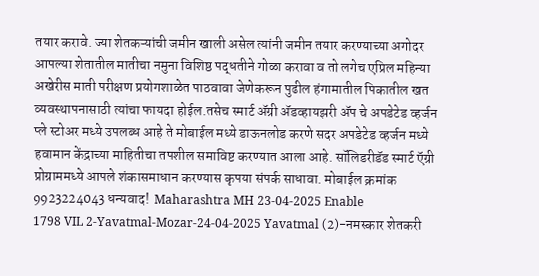तयार करावे. ज्या शेतकऱ्यांची जमीन खाली असेल त्यांनी जमीन तयार करण्याच्या अगोदर आपल्या शेतातील मातीचा नमुना विशिष्ठ पद्धतीने गोळा करावा व तो लगेच एप्रिल महिन्या अखेरीस माती परीक्षण प्रयोगशाळेत पाठवावा जेणेकरून पुढील हंगामातील पिकातील खत व्यवस्थापनासाठी त्यांचा फायदा होईल.तसेच स्मार्ट ॲग्री ॲडव्हायझरी ॲप चे अपडेटेड व्हर्जन प्ले स्टोअर मध्ये उपलब्ध आहे ते मोबाईल मध्ये डाऊनलोड करणे सदर अपडेटेड व्हर्जन मध्ये हवामान केंद्राच्या माहितीचा तपशील समाविष्ट करण्यात आला आहे. सॉलिडरीडॅड स्मार्ट ऍग्री प्रोग्राममध्ये आपले शंकासमाधान करण्यास कृपया संपर्क साधावा. मोबाईल क्रमांक 9923224043 धन्यवाद!  Maharashtra MH 23-04-2025 Enable
1798 VIL 2-Yavatmal-Mozar-24-04-2025 Yavatmal (2)-नमस्कार शेतकरी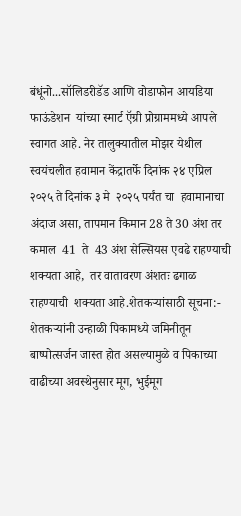बंधूंनो...सॉलिडरीडॅड आणि वोडाफोन आयडिया फाऊंडेशन  यांच्या स्मार्ट ऍग्री प्रोग्राममध्ये आपले स्वागत आहे. नेर तालुक्यातील मोझर येथील  स्वयंचलीत हवामान केंद्रातर्फे दिनांक २४ एप्रिल २०२५ ते दिनांक ३ मे  २०२५ पर्यंत चा  हवामानाचा अंदाज असा, तापमान किमान 28 ते 30 अंश तर कमाल  41  ते  43 अंश सेल्सियस एवढे राहण्याची शक्यता आहे,  तर वातावरण अंशतः ढगाळ राहण्याची  शक्यता आहे.शेतकऱ्यांसाठी सूचना:-  शेतकऱ्यांनी उन्हाळी पिकामध्ये जमिनीतून बाष्पोत्सर्जन जास्त होत असल्यामुळे व पिकाच्या वाढीच्या अवस्थेनुसार मूग, भुईमूग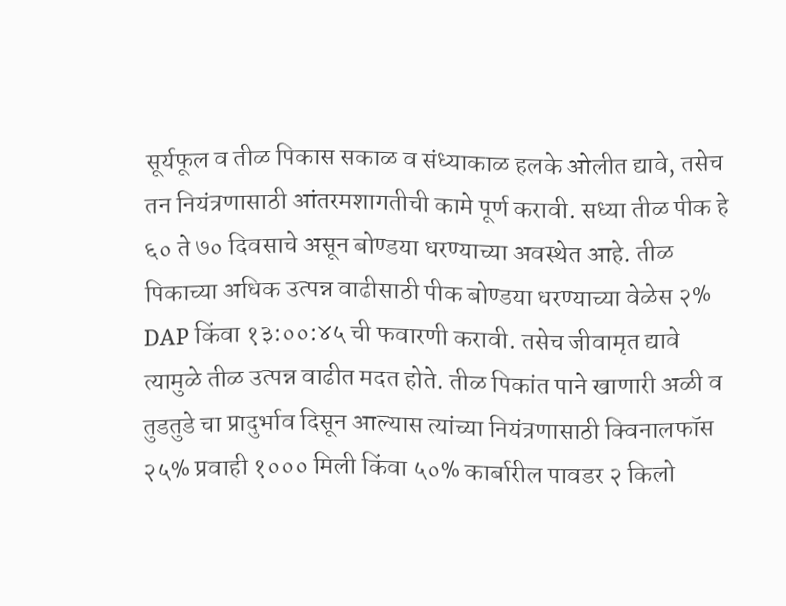सूर्यफूल व तीळ पिकास सकाळ व संध्याकाळ हलके ओलीत द्यावे, तसेच तन नियंत्रणासाठी आंतरमशागतीची कामे पूर्ण करावी. सध्या तीळ पीक हे ६० ते ७० दिवसाचे असून बोण्डया धरण्याच्या अवस्थेत आहे. तीळ पिकाच्या अधिक उत्पन्न वाढीसाठी पीक बोण्डया धरण्याच्या वेळेस २% DAP किंवा १३:००:४५ ची फवारणी करावी. तसेच जीवामृत द्यावे त्यामुळे तीळ उत्पन्न वाढीत मदत होते. तीळ पिकांत पाने खाणारी अळी व तुडतुडे चा प्रादुर्भाव दिसून आल्यास त्यांच्या नियंत्रणासाठी क्विनालफॉस २५% प्रवाही १००० मिली किंवा ५०% कार्बारील पावडर २ किलो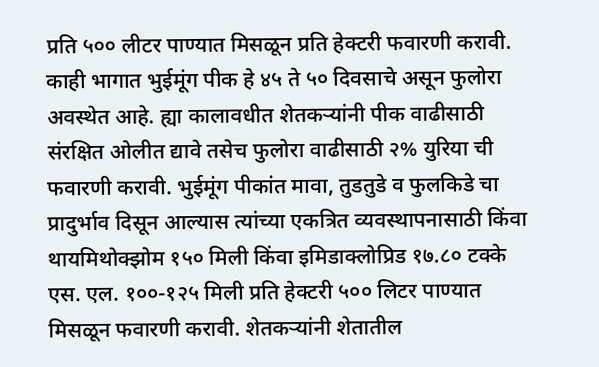प्रति ५०० लीटर पाण्यात मिसळून प्रति हेक्टरी फवारणी करावी. काही भागात भुईमूंग पीक हे ४५ ते ५० दिवसाचे असून फुलोरा अवस्थेत आहे. ह्या कालावधीत शेतकऱ्यांनी पीक वाढीसाठी संरक्षित ओलीत द्यावे तसेच फुलोरा वाढीसाठी २% युरिया ची फवारणी करावी. भुईमूंग पीकांत मावा, तुडतुडे व फुलकिडे चा प्रादुर्भाव दिसून आल्यास त्यांच्या एकत्रित व्यवस्थापनासाठी किंवा थायमिथोक्झोम १५० मिली किंवा इमिडाक्लोप्रिड १७.८० टक्के एस. एल. १००-१२५ मिली प्रति हेक्टरी ५०० लिटर पाण्यात मिसळून फवारणी करावी. शेतकऱ्यांनी शेतातील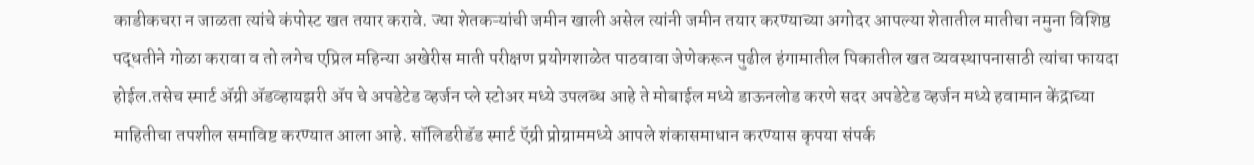काडीकचरा न जाळता त्यांचे कंपोस्ट खत तयार करावे. ज्या शेतकऱ्यांची जमीन खाली असेल त्यांनी जमीन तयार करण्याच्या अगोदर आपल्या शेतातील मातीचा नमुना विशिष्ठ पद्धतीने गोळा करावा व तो लगेच एप्रिल महिन्या अखेरीस माती परीक्षण प्रयोगशाळेत पाठवावा जेणेकरून पुढील हंगामातील पिकातील खत व्यवस्थापनासाठी त्यांचा फायदा होईल.तसेच स्मार्ट ॲग्री ॲडव्हायझरी ॲप चे अपडेटेड व्हर्जन प्ले स्टोअर मध्ये उपलब्ध आहे ते मोबाईल मध्ये डाऊनलोड करणे सदर अपडेटेड व्हर्जन मध्ये हवामान केंद्राच्या माहितीचा तपशील समाविष्ट करण्यात आला आहे. सॉलिडरीडॅड स्मार्ट ऍग्री प्रोग्राममध्ये आपले शंकासमाधान करण्यास कृपया संपर्क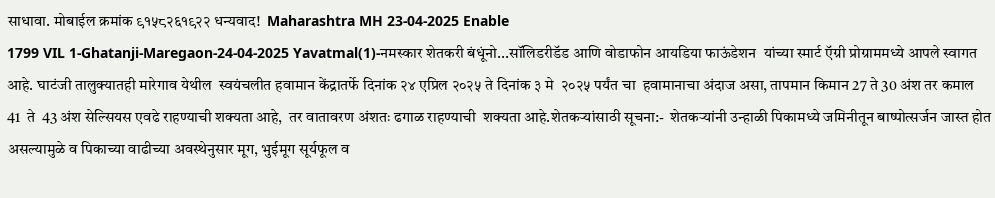साधावा. मोबाईल क्रमांक ९१५८२६१९२२ धन्यवाद!  Maharashtra MH 23-04-2025 Enable
1799 VIL 1-Ghatanji-Maregaon-24-04-2025 Yavatmal(1)-नमस्कार शेतकरी बंधूंनो...सॉलिडरीडॅड आणि वोडाफोन आयडिया फाऊंडेशन  यांच्या स्मार्ट ऍग्री प्रोग्राममध्ये आपले स्वागत आहे. घाटंजी तालुक्यातही मारेगाव येथील  स्वयंचलीत हवामान केंद्रातर्फे दिनांक २४ एप्रिल २०२५ ते दिनांक ३ मे  २०२५ पर्यंत चा  हवामानाचा अंदाज असा, तापमान किमान 27 ते 30 अंश तर कमाल  41  ते  43 अंश सेल्सियस एवढे राहण्याची शक्यता आहे,  तर वातावरण अंशतः ढगाळ राहण्याची  शक्यता आहे.शेतकऱ्यांसाठी सूचना:-  शेतकऱ्यांनी उन्हाळी पिकामध्ये जमिनीतून बाष्पोत्सर्जन जास्त होत असल्यामुळे व पिकाच्या वाढीच्या अवस्थेनुसार मूग, भुईमूग सूर्यफूल व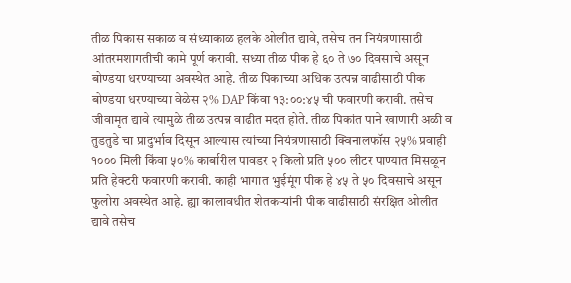तीळ पिकास सकाळ व संध्याकाळ हलके ओलीत द्यावे, तसेच तन नियंत्रणासाठी आंतरमशागतीची कामे पूर्ण करावी. सध्या तीळ पीक हे ६० ते ७० दिवसाचे असून बोण्डया धरण्याच्या अवस्थेत आहे. तीळ पिकाच्या अधिक उत्पन्न वाढीसाठी पीक बोण्डया धरण्याच्या वेळेस २% DAP किंवा १३:००:४५ ची फवारणी करावी. तसेच जीवामृत द्यावे त्यामुळे तीळ उत्पन्न वाढीत मदत होते. तीळ पिकांत पाने खाणारी अळी व तुडतुडे चा प्रादुर्भाव दिसून आल्यास त्यांच्या नियंत्रणासाठी क्विनालफॉस २५% प्रवाही १००० मिली किंवा ५०% कार्बारील पावडर २ किलो प्रति ५०० लीटर पाण्यात मिसळून प्रति हेक्टरी फवारणी करावी. काही भागात भुईमूंग पीक हे ४५ ते ५० दिवसाचे असून फुलोरा अवस्थेत आहे. ह्या कालावधीत शेतकऱ्यांनी पीक वाढीसाठी संरक्षित ओलीत द्यावे तसेच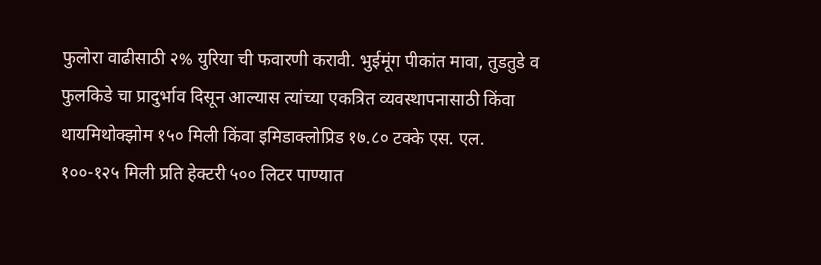फुलोरा वाढीसाठी २% युरिया ची फवारणी करावी. भुईमूंग पीकांत मावा, तुडतुडे व फुलकिडे चा प्रादुर्भाव दिसून आल्यास त्यांच्या एकत्रित व्यवस्थापनासाठी किंवा थायमिथोक्झोम १५० मिली किंवा इमिडाक्लोप्रिड १७.८० टक्के एस. एल. १००-१२५ मिली प्रति हेक्टरी ५०० लिटर पाण्यात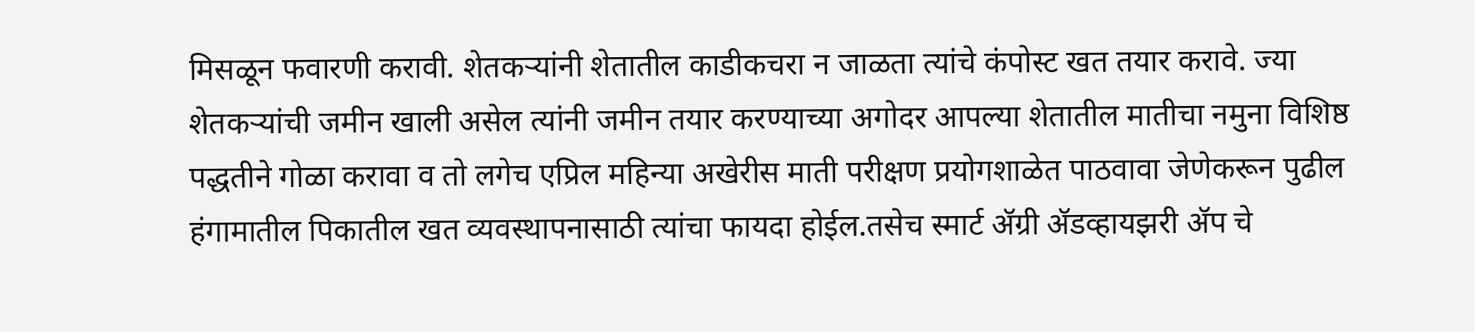मिसळून फवारणी करावी. शेतकऱ्यांनी शेतातील काडीकचरा न जाळता त्यांचे कंपोस्ट खत तयार करावे. ज्या शेतकऱ्यांची जमीन खाली असेल त्यांनी जमीन तयार करण्याच्या अगोदर आपल्या शेतातील मातीचा नमुना विशिष्ठ पद्धतीने गोळा करावा व तो लगेच एप्रिल महिन्या अखेरीस माती परीक्षण प्रयोगशाळेत पाठवावा जेणेकरून पुढील हंगामातील पिकातील खत व्यवस्थापनासाठी त्यांचा फायदा होईल.तसेच स्मार्ट ॲग्री ॲडव्हायझरी ॲप चे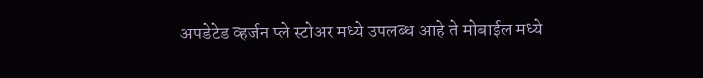अपडेटेड व्हर्जन प्ले स्टोअर मध्ये उपलब्ध आहे ते मोबाईल मध्ये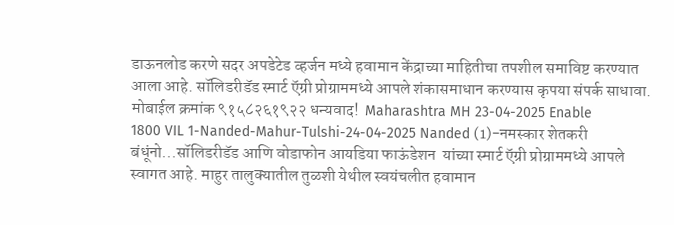डाऊनलोड करणे सदर अपडेटेड व्हर्जन मध्ये हवामान केंद्राच्या माहितीचा तपशील समाविष्ट करण्यात आला आहे. सॉलिडरीडॅड स्मार्ट ऍग्री प्रोग्राममध्ये आपले शंकासमाधान करण्यास कृपया संपर्क साधावा. मोबाईल क्रमांक ९१५८२६१९२२ धन्यवाद!  Maharashtra MH 23-04-2025 Enable
1800 VIL 1-Nanded-Mahur-Tulshi-24-04-2025 Nanded (1)-नमस्कार शेतकरी बंधूंनो...सॉलिडरीडॅड आणि वोडाफोन आयडिया फाऊंडेशन  यांच्या स्मार्ट ऍग्री प्रोग्राममध्ये आपले स्वागत आहे. माहुर तालुक्यातील तुळशी येथील स्वयंचलीत हवामान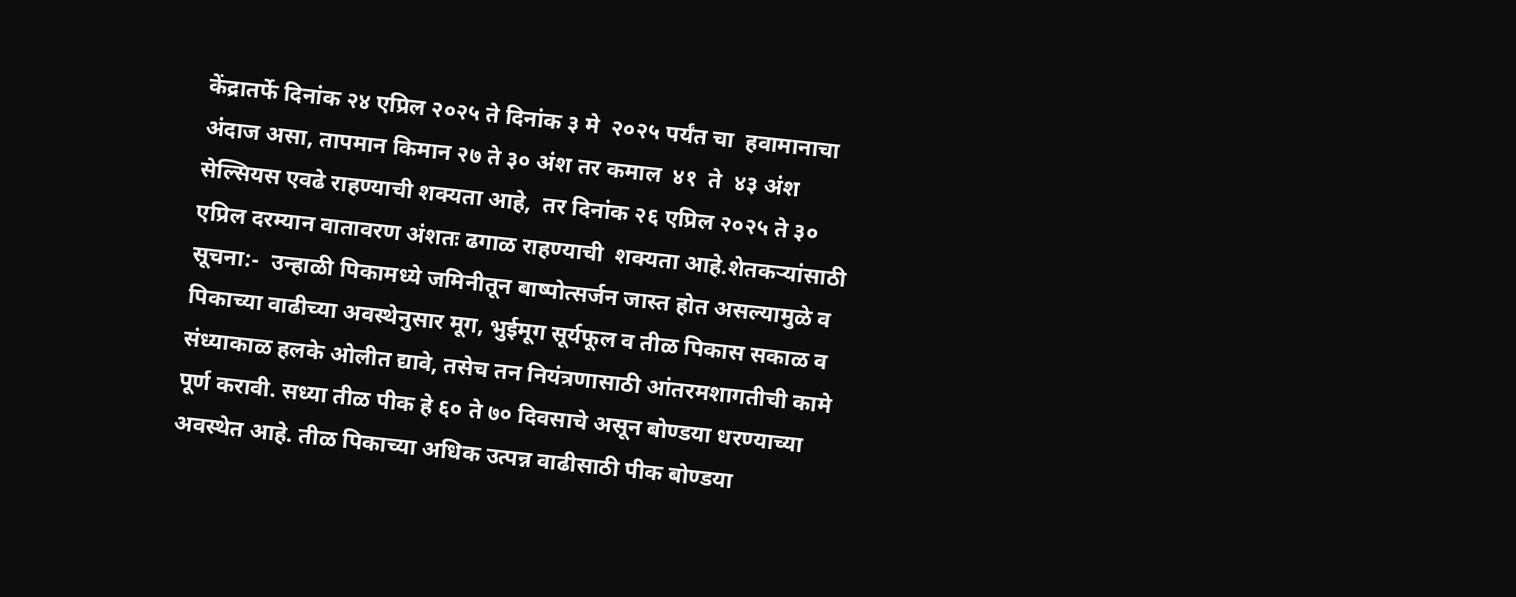केंद्रातर्फे दिनांक २४ एप्रिल २०२५ ते दिनांक ३ मे  २०२५ पर्यंत चा  हवामानाचा अंदाज असा, तापमान किमान २७ ते ३० अंश तर कमाल  ४१  ते  ४३ अंश सेल्सियस एवढे राहण्याची शक्यता आहे,  तर दिनांक २६ एप्रिल २०२५ ते ३० एप्रिल दरम्यान वातावरण अंशतः ढगाळ राहण्याची  शक्यता आहे.शेतकऱ्यांसाठी सूचना:-  उन्हाळी पिकामध्ये जमिनीतून बाष्पोत्सर्जन जास्त होत असल्यामुळे व पिकाच्या वाढीच्या अवस्थेनुसार मूग, भुईमूग सूर्यफूल व तीळ पिकास सकाळ व संध्याकाळ हलके ओलीत द्यावे, तसेच तन नियंत्रणासाठी आंतरमशागतीची कामे पूर्ण करावी. सध्या तीळ पीक हे ६० ते ७० दिवसाचे असून बोण्डया धरण्याच्या अवस्थेत आहे. तीळ पिकाच्या अधिक उत्पन्न वाढीसाठी पीक बोण्डया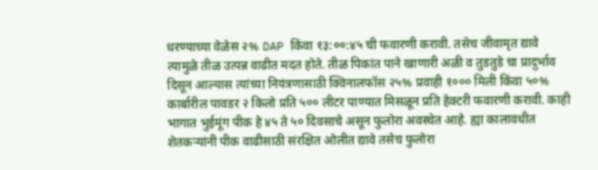धरण्याच्या वेळेस २% DAP किंवा १३:००:४५ ची फवारणी करावी. तसेच जीवामृत द्यावे त्यामुळे तीळ उत्पन्न वाढीत मदत होते. तीळ पिकांत पाने खाणारी अळी व तुडतुडे चा प्रादुर्भाव दिसून आल्यास त्यांच्या नियंत्रणासाठी क्विनालफॉस २५% प्रवाही १००० मिली किंवा ५०% कार्बारील पावडर २ किलो प्रति ५०० लीटर पाण्यात मिसळून प्रति हेक्टरी फवारणी करावी. काही भागात भुईमूंग पीक हे ४५ ते ५० दिवसाचे असून फुलोरा अवस्थेत आहे. ह्या कालावधीत शेतकऱ्यांनी पीक वाढीसाठी संरक्षित ओलीत द्यावे तसेच फुलोरा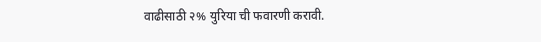वाढीसाठी २% युरिया ची फवारणी करावी.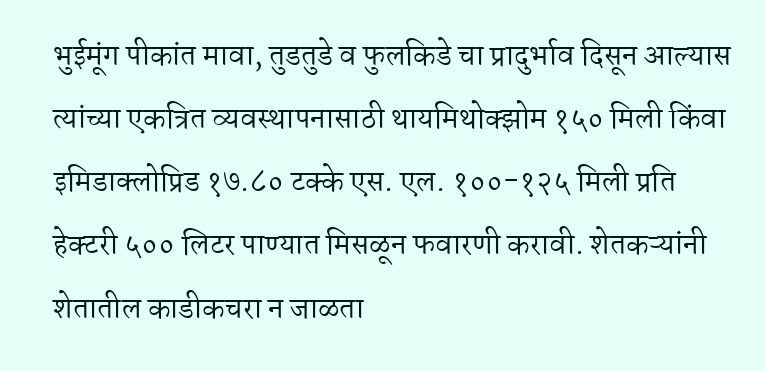भुईमूंग पीकांत मावा, तुडतुडे व फुलकिडे चा प्रादुर्भाव दिसून आल्यास त्यांच्या एकत्रित व्यवस्थापनासाठी थायमिथोक्झोम १५० मिली किंवा इमिडाक्लोप्रिड १७.८० टक्के एस. एल. १००-१२५ मिली प्रति हेक्टरी ५०० लिटर पाण्यात मिसळून फवारणी करावी. शेतकऱ्यांनी शेतातील काडीकचरा न जाळता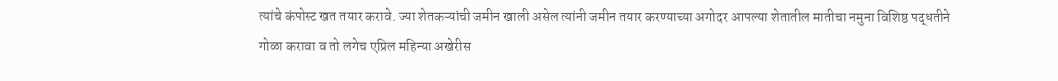त्यांचे कंपोस्ट खत तयार करावे. ज्या शेतकऱ्यांची जमीन खाली असेल त्यांनी जमीन तयार करण्याच्या अगोदर आपल्या शेतातील मातीचा नमुना विशिष्ठ पद्धतीने गोळा करावा व तो लगेच एप्रिल महिन्या अखेरीस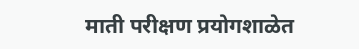माती परीक्षण प्रयोगशाळेत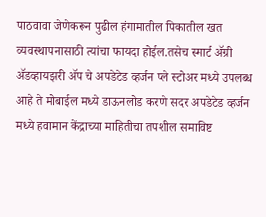पाठवावा जेणेकरून पुढील हंगामातील पिकातील खत व्यवस्थापनासाठी त्यांचा फायदा होईल.तसेच स्मार्ट ॲग्री ॲडव्हायझरी ॲप चे अपडेटेड व्हर्जन प्ले स्टोअर मध्ये उपलब्ध आहे ते मोबाईल मध्ये डाऊनलोड करणे सदर अपडेटेड व्हर्जन मध्ये हवामान केंद्राच्या माहितीचा तपशील समाविष्ट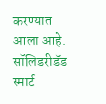करण्यात आला आहे. सॉलिडरीडॅड स्मार्ट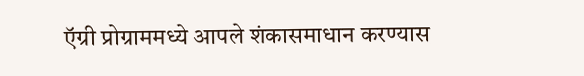ऍग्री प्रोग्राममध्ये आपले शंकासमाधान करण्यास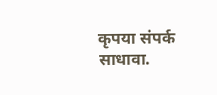कृपया संपर्क साधावा.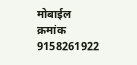मोबाईल क्रमांक 9158261922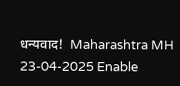धन्यवाद!  Maharashtra MH 23-04-2025 Enable